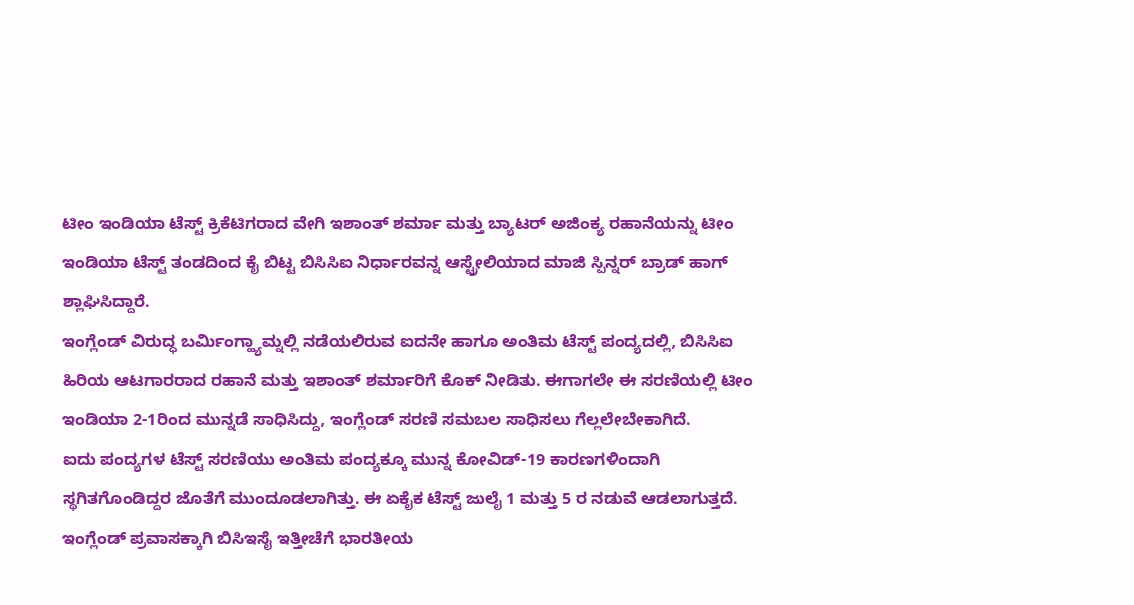ಟೀಂ ಇಂಡಿಯಾ ಟೆಸ್ಟ್ ಕ್ರಿಕೆಟಿಗರಾದ ವೇಗಿ ಇಶಾಂತ್ ಶರ್ಮಾ ಮತ್ತು ಬ್ಯಾಟರ್ ಅಜಿಂಕ್ಯ ರಹಾನೆಯನ್ನು ಟೀಂ ಇಂಡಿಯಾ ಟೆಸ್ಟ್ ತಂಡದಿಂದ ಕೈ ಬಿಟ್ಟ ಬಿಸಿಸಿಐ ನಿರ್ಧಾರವನ್ನ ಆಸ್ಟ್ರೇಲಿಯಾದ ಮಾಜಿ ಸ್ಪಿನ್ನರ್ ಬ್ರಾಡ್ ಹಾಗ್ ಶ್ಲಾಘಿಸಿದ್ದಾರೆ.
ಇಂಗ್ಲೆಂಡ್ ವಿರುದ್ಧ ಬರ್ಮಿಂಗ್ಹ್ಯಾಮ್ನಲ್ಲಿ ನಡೆಯಲಿರುವ ಐದನೇ ಹಾಗೂ ಅಂತಿಮ ಟೆಸ್ಟ್ ಪಂದ್ಯದಲ್ಲಿ, ಬಿಸಿಸಿಐ ಹಿರಿಯ ಆಟಗಾರರಾದ ರಹಾನೆ ಮತ್ತು ಇಶಾಂತ್ ಶರ್ಮಾರಿಗೆ ಕೊಕ್ ನೀಡಿತು. ಈಗಾಗಲೇ ಈ ಸರಣಿಯಲ್ಲಿ ಟೀಂ ಇಂಡಿಯಾ 2-1ರಿಂದ ಮುನ್ನಡೆ ಸಾಧಿಸಿದ್ದು, ಇಂಗ್ಲೆಂಡ್ ಸರಣಿ ಸಮಬಲ ಸಾಧಿಸಲು ಗೆಲ್ಲಲೇಬೇಕಾಗಿದೆ.
ಐದು ಪಂದ್ಯಗಳ ಟೆಸ್ಟ್ ಸರಣಿಯು ಅಂತಿಮ ಪಂದ್ಯಕ್ಕೂ ಮುನ್ನ ಕೋವಿಡ್-19 ಕಾರಣಗಳಿಂದಾಗಿ ಸ್ಥಗಿತಗೊಂಡಿದ್ದರ ಜೊತೆಗೆ ಮುಂದೂಡಲಾಗಿತ್ತು. ಈ ಏಕೈಕ ಟೆಸ್ಟ್ ಜುಲೈ 1 ಮತ್ತು 5 ರ ನಡುವೆ ಆಡಲಾಗುತ್ತದೆ. ಇಂಗ್ಲೆಂಡ್ ಪ್ರವಾಸಕ್ಕಾಗಿ ಬಿಸಿಇಸೈ ಇತ್ತೀಚೆಗೆ ಭಾರತೀಯ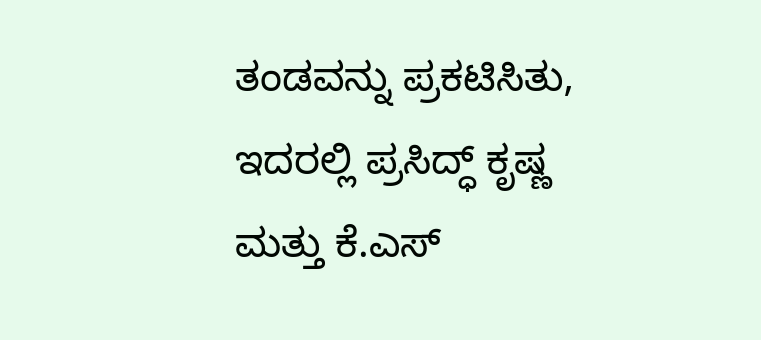ತಂಡವನ್ನು ಪ್ರಕಟಿಸಿತು, ಇದರಲ್ಲಿ ಪ್ರಸಿದ್ಧ್ ಕೃಷ್ಣ ಮತ್ತು ಕೆ.ಎಸ್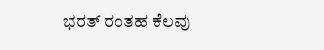ಭರತ್ ರಂತಹ ಕೆಲವು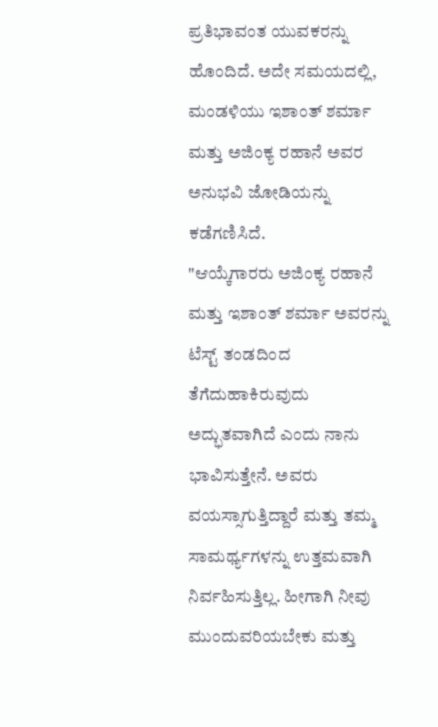ಪ್ರತಿಭಾವಂತ ಯುವಕರನ್ನು ಹೊಂದಿದೆ. ಅದೇ ಸಮಯದಲ್ಲಿ, ಮಂಡಳಿಯು ಇಶಾಂತ್ ಶರ್ಮಾ ಮತ್ತು ಅಜಿಂಕ್ಯ ರಹಾನೆ ಅವರ ಅನುಭವಿ ಜೋಡಿಯನ್ನು ಕಡೆಗಣಿಸಿದೆ.
"ಆಯ್ಕೆಗಾರರು ಅಜಿಂಕ್ಯ ರಹಾನೆ ಮತ್ತು ಇಶಾಂತ್ ಶರ್ಮಾ ಅವರನ್ನು ಟೆಸ್ಟ್ ತಂಡದಿಂದ ತೆಗೆದುಹಾಕಿರುವುದು ಅದ್ಭುತವಾಗಿದೆ ಎಂದು ನಾನು ಭಾವಿಸುತ್ತೇನೆ. ಅವರು ವಯಸ್ಸಾಗುತ್ತಿದ್ದಾರೆ ಮತ್ತು ತಮ್ಮ ಸಾಮರ್ಥ್ಯಗಳನ್ನು ಉತ್ತಮವಾಗಿ ನಿರ್ವಹಿಸುತ್ತಿಲ್ಲ. ಹೀಗಾಗಿ ನೀವು ಮುಂದುವರಿಯಬೇಕು ಮತ್ತು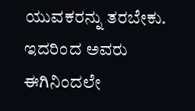ಯುವಕರನ್ನು ತರಬೇಕು. ಇದರಿಂದ ಅವರು ಈಗಿನಿಂದಲೇ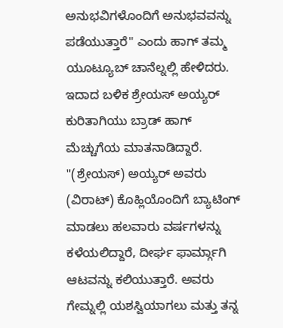ಅನುಭವಿಗಳೊಂದಿಗೆ ಅನುಭವವನ್ನು ಪಡೆಯುತ್ತಾರೆ" ಎಂದು ಹಾಗ್ ತಮ್ಮ ಯೂಟ್ಯೂಬ್ ಚಾನೆಲ್ನಲ್ಲಿ ಹೇಳಿದರು.
ಇದಾದ ಬಳಿಕ ಶ್ರೇಯಸ್ ಅಯ್ಯರ್ ಕುರಿತಾಗಿಯು ಬ್ರಾಡ್ ಹಾಗ್ ಮೆಚ್ಚುಗೆಯ ಮಾತನಾಡಿದ್ದಾರೆ.
"(ಶ್ರೇಯಸ್) ಅಯ್ಯರ್ ಅವರು (ವಿರಾಟ್) ಕೊಹ್ಲಿಯೊಂದಿಗೆ ಬ್ಯಾಟಿಂಗ್ ಮಾಡಲು ಹಲವಾರು ವರ್ಷಗಳನ್ನು ಕಳೆಯಲಿದ್ದಾರೆ, ದೀರ್ಘ ಫಾರ್ಮ್ಗಾಗಿ ಆಟವನ್ನು ಕಲಿಯುತ್ತಾರೆ. ಅವರು ಗೇಮ್ನಲ್ಲಿ ಯಶಸ್ವಿಯಾಗಲು ಮತ್ತು ತನ್ನ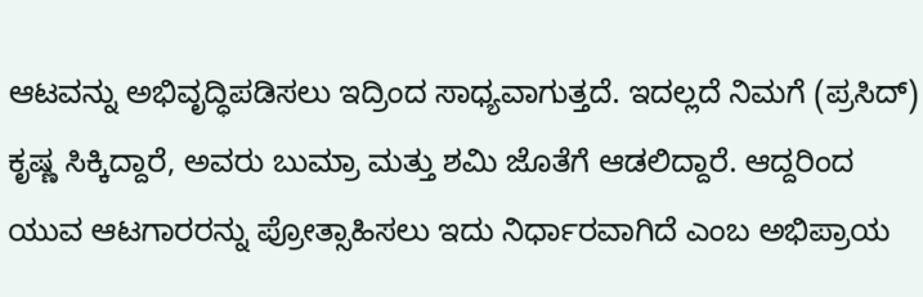ಆಟವನ್ನು ಅಭಿವೃದ್ಧಿಪಡಿಸಲು ಇದ್ರಿಂದ ಸಾಧ್ಯವಾಗುತ್ತದೆ. ಇದಲ್ಲದೆ ನಿಮಗೆ (ಪ್ರಸಿದ್) ಕೃಷ್ಣ ಸಿಕ್ಕಿದ್ದಾರೆ, ಅವರು ಬುಮ್ರಾ ಮತ್ತು ಶಮಿ ಜೊತೆಗೆ ಆಡಲಿದ್ದಾರೆ. ಆದ್ದರಿಂದ ಯುವ ಆಟಗಾರರನ್ನು ಪ್ರೋತ್ಸಾಹಿಸಲು ಇದು ನಿರ್ಧಾರವಾಗಿದೆ ಎಂಬ ಅಭಿಪ್ರಾಯ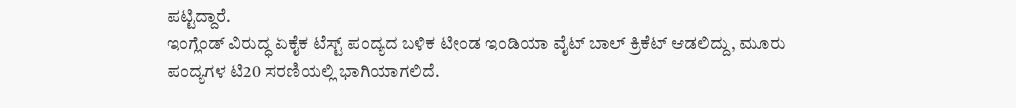ಪಟ್ಟಿದ್ದಾರೆ.
ಇಂಗ್ಲೆಂಡ್ ವಿರುದ್ಧ ಏಕೈಕ ಟೆಸ್ಟ್ ಪಂದ್ಯದ ಬಳಿಕ ಟೀಂಡ ಇಂಡಿಯಾ ವೈಟ್ ಬಾಲ್ ಕ್ರಿಕೆಟ್ ಆಡಲಿದ್ದು, ಮೂರು ಪಂದ್ಯಗಳ ಟಿ20 ಸರಣಿಯಲ್ಲಿ ಭಾಗಿಯಾಗಲಿದೆ.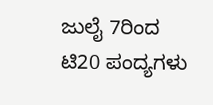ಜುಲೈ 7ರಿಂದ ಟಿ20 ಪಂದ್ಯಗಳು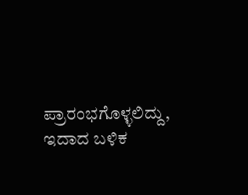ಪ್ರಾರಂಭಗೊಳ್ಳಲಿದ್ದು, ಇದಾದ ಬಳಿಕ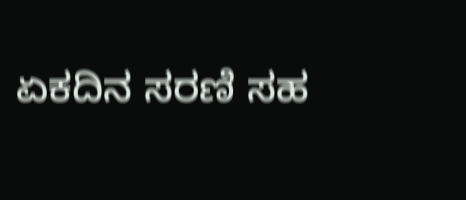ಏಕದಿನ ಸರಣಿ ಸಹ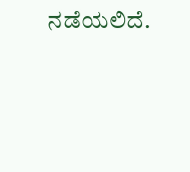ನಡೆಯಲಿದೆ.